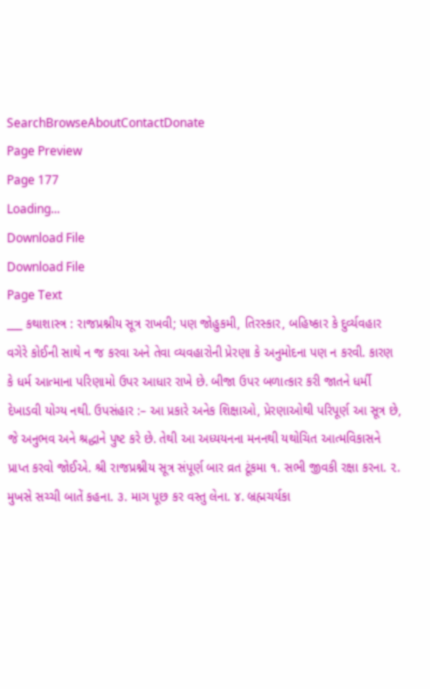SearchBrowseAboutContactDonate
Page Preview
Page 177
Loading...
Download File
Download File
Page Text
___ કથાશાસ્ત્ર : રાજપ્રશ્નીય સૂત્ર રાખવી; પણ જોહુકમી, તિરસ્કાર, બહિષ્કાર કે દુર્વ્યવહાર વગેરે કોઈની સાથે ન જ કરવા અને તેવા વ્યવહારોની પ્રેરણા કે અનુમોદના પણ ન કરવી. કારણ કે ધર્મ આત્માના પરિણામો ઉપર આધાર રાખે છે. બીજા ઉપર બળાત્કાર કરી જાતને ધર્મી દેખાડવી યોગ્ય નથી. ઉપસંહાર :– આ પ્રકારે અનેક શિક્ષાઓ, પ્રેરણાઓથી પરિપૂર્ણ આ સૂત્ર છે, જે અનુભવ અને શ્રદ્ધાને પુષ્ટ કરે છે. તેથી આ અધ્યયનના મનનથી યથોચિત આત્મવિકાસને પ્રાપ્ત કરવો જોઈએ. શ્રી રાજપ્રશ્નીય સૂત્ર સંપૂર્ણ બાર વ્રત ટૂંકમા ૧. સભી જીવકી રક્ષા કરના. ૨. મુખસે સચ્ચી બાતેં કહના. ૩. માગ પૂછ કર વસ્તુ લેના. ૪. બ્રહ્મચર્યકા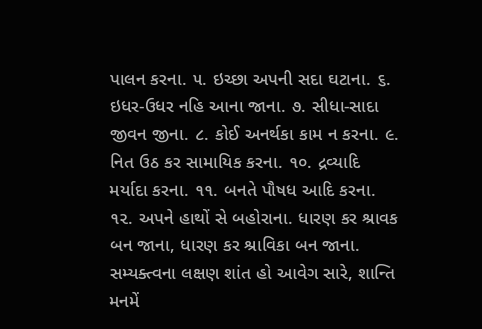પાલન કરના. ૫. ઇચ્છા અપની સદા ઘટાના. ૬. ઇધર-ઉધર નહિ આના જાના. ૭. સીધા-સાદા જીવન જીના. ૮. કોઈ અનર્થકા કામ ન કરના. ૯. નિત ઉઠ કર સામાયિક કરના. ૧૦. દ્રવ્યાદિ મર્યાદા કરના. ૧૧. બનતે પૌષધ આદિ કરના. ૧૨. અપને હાથોં સે બહોરાના. ધારણ કર શ્રાવક બન જાના, ધારણ કર શ્રાવિકા બન જાના. સમ્યક્ત્વના લક્ષણ શાંત હો આવેગ સારે, શાન્તિ મનમેં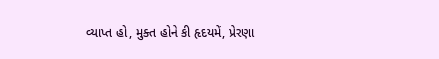વ્યાપ્ત હો, મુક્ત હોને કી હૃદયમેં, પ્રેરણા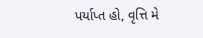પર્યાપ્ત હો, વૃત્તિ મે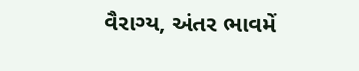વૈરાગ્ય, અંતર ભાવમેં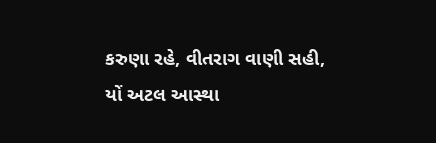કરુણા રહે, વીતરાગ વાણી સહી, યોં અટલ આસ્થા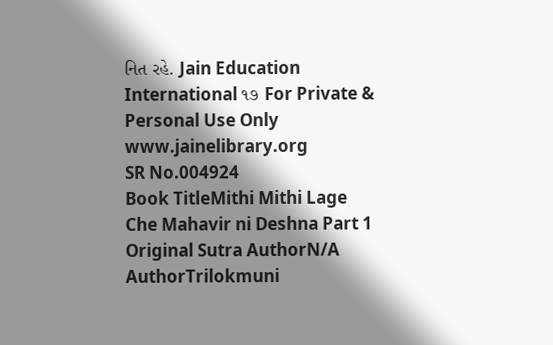નિત રહે. Jain Education International ૧૭ For Private & Personal Use Only www.jainelibrary.org
SR No.004924
Book TitleMithi Mithi Lage Che Mahavir ni Deshna Part 1
Original Sutra AuthorN/A
AuthorTrilokmuni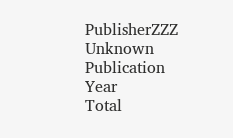PublisherZZZ Unknown
Publication Year
Total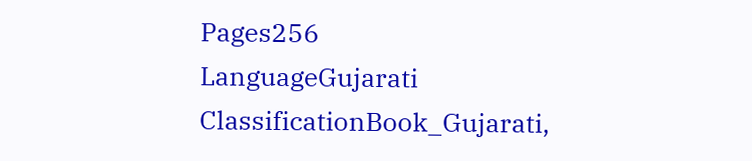Pages256
LanguageGujarati
ClassificationBook_Gujarati,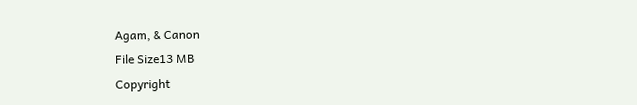Agam, & Canon
File Size13 MB
Copyright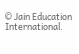© Jain Education International.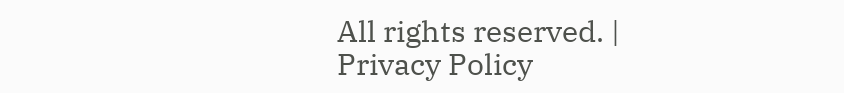All rights reserved. | Privacy Policy